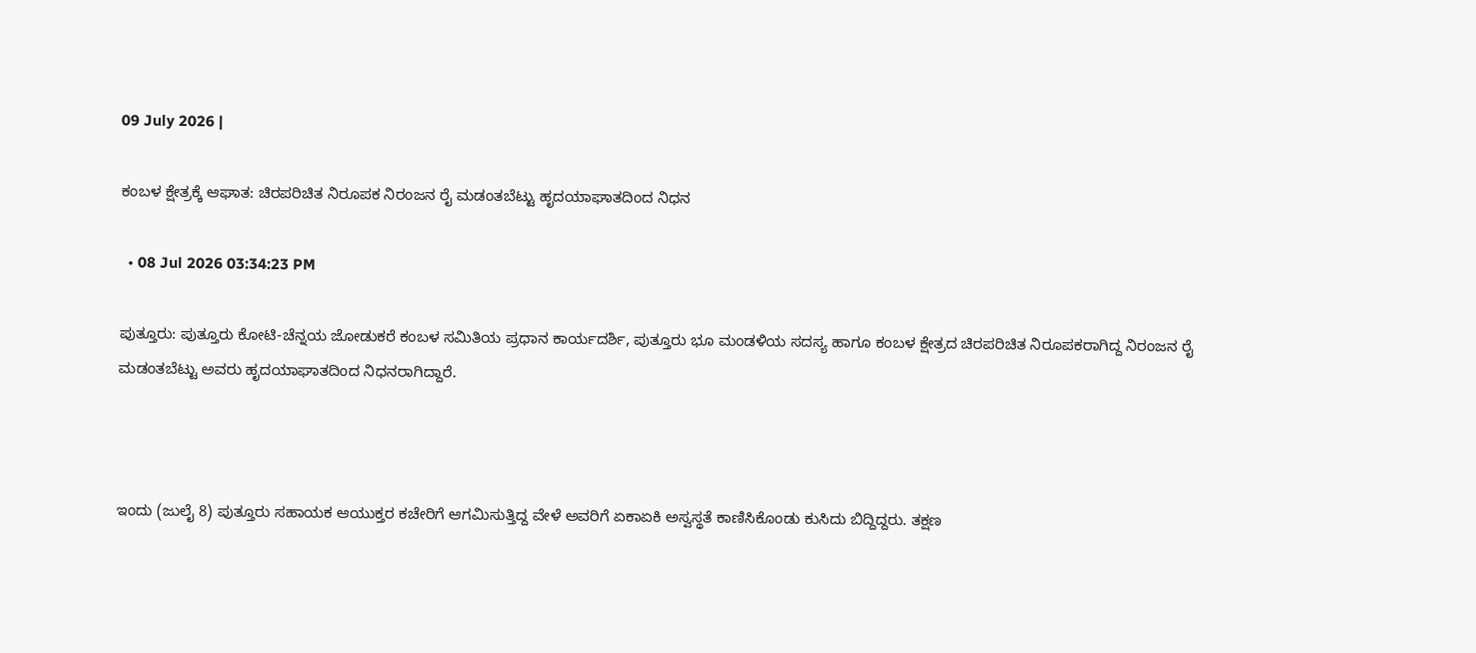09 July 2026 |

ಕಂಬಳ ಕ್ಷೇತ್ರಕ್ಕೆ ಆಘಾತ: ಚಿರಪರಿಚಿತ ನಿರೂಪಕ ನಿರಂಜನ ರೈ ಮಡಂತಬೆಟ್ಟು ಹೃದಯಾಘಾತದಿಂದ ನಿಧನ

  • 08 Jul 2026 03:34:23 PM

ಪುತ್ತೂರು: ಪುತ್ತೂರು ಕೋಟಿ-ಚೆನ್ನಯ ಜೋಡುಕರೆ ಕಂಬಳ ಸಮಿತಿಯ ಪ್ರಧಾನ ಕಾರ್ಯದರ್ಶಿ, ಪುತ್ತೂರು ಭೂ ಮಂಡಳಿಯ ಸದಸ್ಯ ಹಾಗೂ ಕಂಬಳ ಕ್ಷೇತ್ರದ ಚಿರಪರಿಚಿತ ನಿರೂಪಕರಾಗಿದ್ದ ನಿರಂಜನ ರೈ ಮಡಂತಬೆಟ್ಟು ಅವರು ಹೃದಯಾಘಾತದಿಂದ ನಿಧನರಾಗಿದ್ದಾರೆ.



ಇಂದು (ಜುಲೈ 8) ಪುತ್ತೂರು ಸಹಾಯಕ ಆಯುಕ್ತರ ಕಚೇರಿಗೆ ಆಗಮಿಸುತ್ತಿದ್ದ ವೇಳೆ ಅವರಿಗೆ ಏಕಾಏಕಿ ಅಸ್ವಸ್ಥತೆ ಕಾಣಿಸಿಕೊಂಡು ಕುಸಿದು ಬಿದ್ದಿದ್ದರು. ತಕ್ಷಣ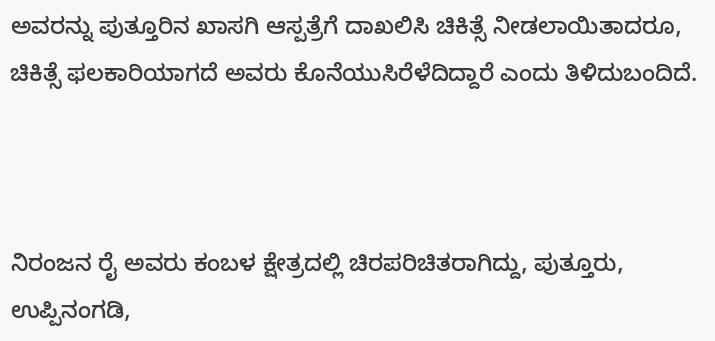ಅವರನ್ನು ಪುತ್ತೂರಿನ ಖಾಸಗಿ ಆಸ್ಪತ್ರೆಗೆ ದಾಖಲಿಸಿ ಚಿಕಿತ್ಸೆ ನೀಡಲಾಯಿತಾದರೂ, ಚಿಕಿತ್ಸೆ ಫಲಕಾರಿಯಾಗದೆ ಅವರು ಕೊನೆಯುಸಿರೆಳೆದಿದ್ದಾರೆ ಎಂದು ತಿಳಿದುಬಂದಿದೆ.



ನಿರಂಜನ ರೈ ಅವರು ಕಂಬಳ ಕ್ಷೇತ್ರದಲ್ಲಿ ಚಿರಪರಿಚಿತರಾಗಿದ್ದು, ಪುತ್ತೂರು, ಉಪ್ಪಿನಂಗಡಿ,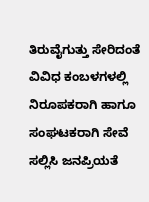ತಿರುವೈಗುತ್ತು ಸೇರಿದಂತೆ ವಿವಿಧ ಕಂಬಳಗಳಲ್ಲಿ ನಿರೂಪಕರಾಗಿ ಹಾಗೂ ಸಂಘಟಕರಾಗಿ ಸೇವೆ ಸಲ್ಲಿಸಿ ಜನಪ್ರಿಯತೆ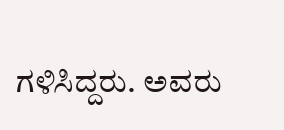ಗಳಿಸಿದ್ದರು. ಅವರು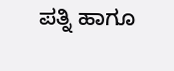ಪತ್ನಿ ಹಾಗೂ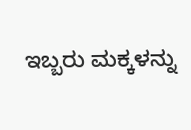ಇಬ್ಬರು ಮಕ್ಕಳನ್ನು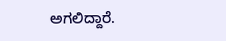ಅಗಲಿದ್ದಾರೆ.